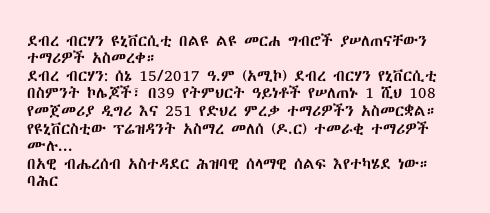ደብረ ብርሃን ዩኒቨርሲቲ በልዩ ልዩ መርሐ ግብሮች ያሠለጠናቸውን ተማሪዎች አስመረቀ።
ደብረ ብርሃን: ሰኔ 15/2017 ዓ.ም (አሚኮ) ደብረ ብርሃን የኒቨርሲቲ በስምንት ኮሌጆች፣ በ39 የትምህርት ዓይነቶች የሠለጠኑ 1 ሺህ 108 የመጀመሪያ ዲግሪ እና 251 የድህረ ምረቃ ተማሪዎችን አስመርቋል። የዩኒቨርስቲው ፕሬዝዳንት አስማረ መለሰ (ዶ.ር) ተመራቂ ተማሪዎች ሙሉ...
በአዊ ብሔረሰብ አስተዳደር ሕዝባዊ ሰላማዊ ሰልፍ እየተካሄደ ነው።
ባሕር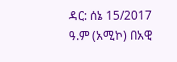ዳር: ሰኔ 15/2017 ዓ.ም (አሚኮ) በአዊ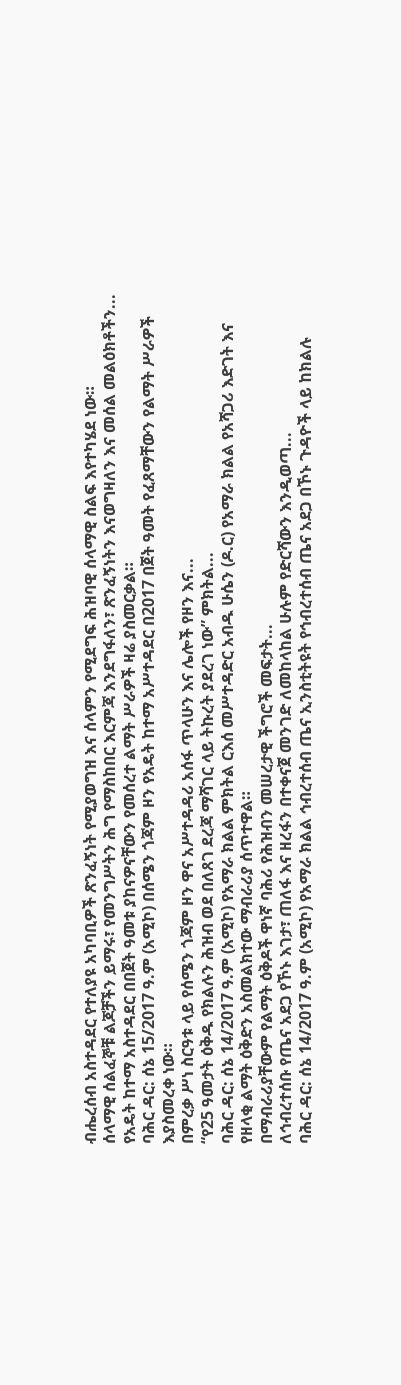ብሔረሰብ አስተዳደር የተለያዩ አካባቢዎች ጽንፈኝነት የሚያወግዝ እና ሰላምን የሚደግፍ ሕዝባዊ ሰላማዊ ስልፍ እየተካሄደ ነው።
ሰላማዊ ሰልፈኞቹ ልጆቻችን ይማሩ፣ የመንግሥትን ሕግ የማስከበር እርምጃ እንደግፋለን፣ ጽንፈኝነትን እናወግዛለን እና መሰል መልዕክቶችን...
የአዴት ከተማ አስተዳደር በበጀት ዓመቱ ያከናዎናቸውን የመሰረተ ልማት ሥራዎች ዛሬ ያስመርቃል።
ባሕር ዳር: ሰኔ 15/2017 ዓ.ም (አሚኮ) በሰሜን ጎጃም ዞን የአዴት ከተማ አሥተዳደር በ2017 በጀት ዓመት የፈጸማቸውን የልማት ሥራዎች እያስመረቀ ነው።
በምረቃ ሥነ ስርዓቱ ላይ የሰሜን ጎጃም ዞን ዋና አሥተዳዳሪ አሰፋ ጥላሁን እና ሌሎች የዞን እና...
“የ25 ዓመታት ዕቅዱ የክልሉን ሕዝብ ወደ በለጸገ ደረጃ ማሻገር ላይ ትኩረት ያደረገ ነው” ምክትል...
ባሕር ዳር: ሰኔ 14/2017 ዓ.ም (አሚኮ) የአማራ ክልል ምክትል ርእሰ መሥተዳድር አብዱ ሁሴን (ዶ.ር) የአማራ ክልል የአሻጋሪ እድገት እና የዘላቂ ልማት ዕቅድን አስመልክተው ማብራሪያ ሰጥተዋል።
በማብራሪያቸውም የልማት ዕቅዶች ዋነኛ ባሕሪ የሕዝብን መሠረታዊ ችግሮች መፍታት...
ለኅብረተሰቡ የጤና አደጋ የኾኑ እገታ፣ ጠለፋ እና ዘረፋን በተቀናጀ መንገድ ለመከላከል ሁሉም የድርሻውን እንዲወጣ...
ባሕር ዳር: ሰኔ 14/2017 ዓ.ም (አሚኮ) የአማራ ክልል ኅብረተሰብ ጤና ኢንስቲትዩት የኅብረተሰብ ጤና አደጋ በኾኑ ጉዳዮች ላይ ከክልሉ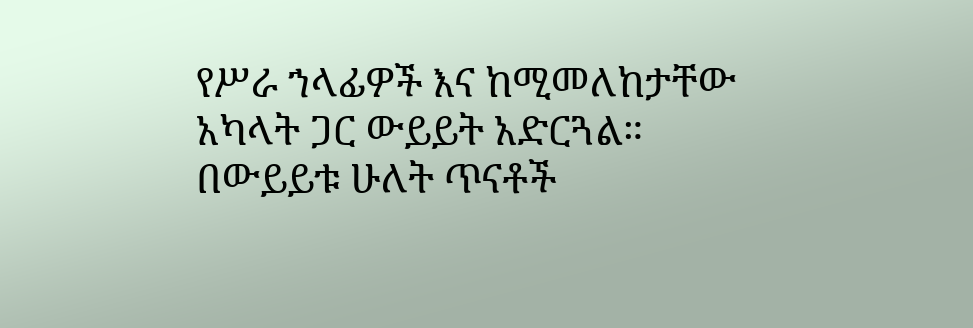የሥራ ኀላፊዎች እና ከሚመለከታቸው አካላት ጋር ውይይት አድርጓል።
በውይይቱ ሁለት ጥናቶች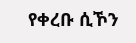የቀረቡ ሲኾን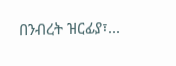በንብረት ዝርፊያ፣...